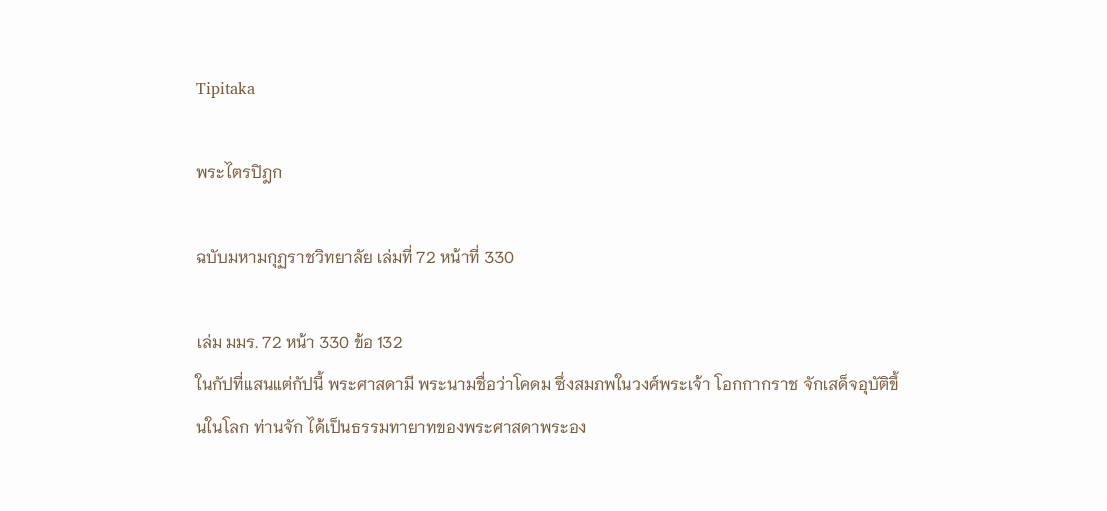Tipitaka

พระไตรปิฎก

ฉบับมหามกุฏราชวิทยาลัย เล่มที่ 72 หน้าที่ 330

เล่ม มมร. 72 หน้า 330 ข้อ 132
ในกัปที่แสนแต่กัปนี้ พระศาสดามี พระนามชื่อว่าโคดม ซึ่งสมภพในวงศ์พระเจ้า โอกกากราช จักเสด็จอุบัติขึ้นในโลก ท่านจัก ได้เป็นธรรมทายาทของพระศาสดาพระอง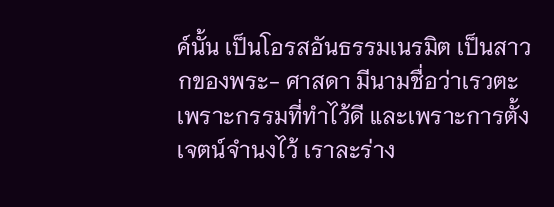ค์นั้น เป็นโอรสอันธรรมเนรมิต เป็นสาวกของพระ- ศาสดา มีนามชื่อว่าเรวตะ เพราะกรรมที่ทำไว้ดี และเพราะการตั้ง เจตน์จำนงไว้ เราละร่าง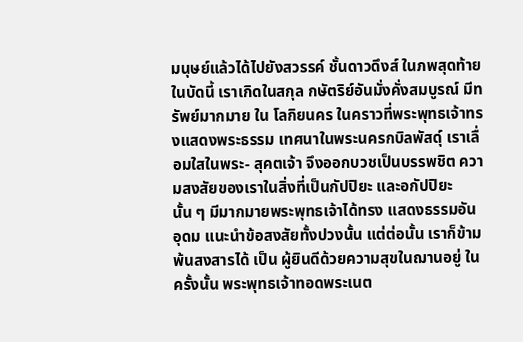มนุษย์แล้วได้ไปยังสวรรค์ ชั้นดาวดึงส์ ในภพสุดท้ายในบัดนี้ เราเกิดในสกุล กษัตริย์อันมั่งคั่งสมบูรณ์ มีทรัพย์มากมาย ใน โลกิยนคร ในคราวที่พระพุทธเจ้าทรงแสดงพระธรรม เทศนาในพระนครกบิลพัสดุ์ เราเลื่อมใสในพระ- สุคตเจ้า จึงออกบวชเป็นบรรพชิต ความสงสัยของเราในสิ่งที่เป็นกัปปิยะ และอกัปปิยะนั้น ๆ มีมากมายพระพุทธเจ้าได้ทรง แสดงธรรมอันอุดม แนะนำข้อสงสัยทั้งปวงนั้น แต่ต่อนั้น เราก็ข้ามพ้นสงสารได้ เป็น ผู้ยินดีด้วยความสุขในฌานอยู่ ในครั้งนั้น พระพุทธเจ้าทอดพระเนต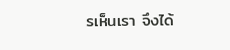รเห็นเรา จึงได้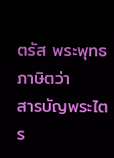ตรัส พระพุทธภาษิตว่า
สารบัญพระไตร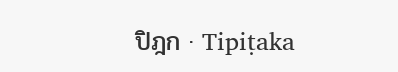ปิฎก · Tipiṭaka